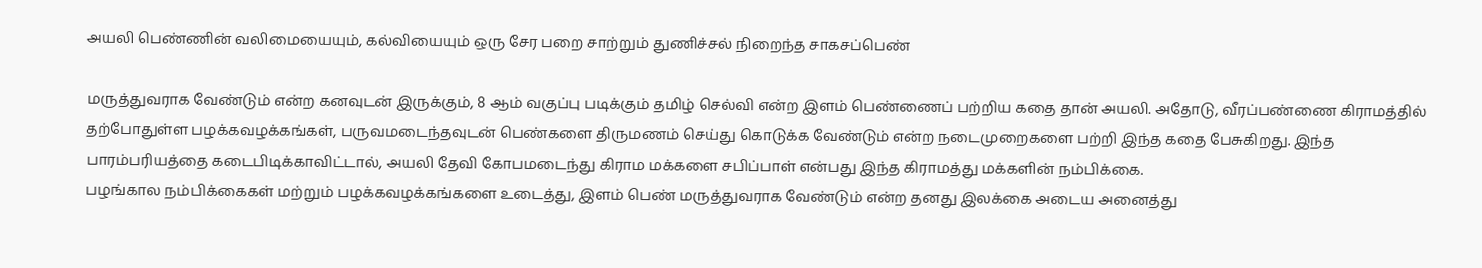அயலி பெண்ணின் வலிமையையும், கல்வியையும் ஒரு சேர பறை சாற்றும் துணிச்சல் நிறைந்த சாகசப்பெண்

மருத்துவராக வேண்டும் என்ற கனவுடன் இருக்கும், 8 ஆம் வகுப்பு படிக்கும் தமிழ் செல்வி என்ற இளம் பெண்ணைப் பற்றிய கதை தான் அயலி. அதோடு, வீரப்பண்ணை கிராமத்தில் தற்போதுள்ள பழக்கவழக்கங்கள், பருவமடைந்தவுடன் பெண்களை திருமணம் செய்து கொடுக்க வேண்டும் என்ற நடைமுறைகளை பற்றி இந்த கதை பேசுகிறது. இந்த பாரம்பரியத்தை கடைபிடிக்காவிட்டால், அயலி தேவி கோபமடைந்து கிராம மக்களை சபிப்பாள் என்பது இந்த கிராமத்து மக்களின் நம்பிக்கை.
பழங்கால நம்பிக்கைகள் மற்றும் பழக்கவழக்கங்களை உடைத்து, இளம் பெண் மருத்துவராக வேண்டும் என்ற தனது இலக்கை அடைய அனைத்து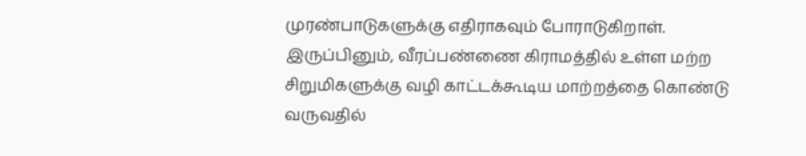முரண்பாடுகளுக்கு எதிராகவும் போராடுகிறாள். இருப்பினும், வீரப்பண்ணை கிராமத்தில் உள்ள மற்ற சிறுமிகளுக்கு வழி காட்டக்கூடிய மாற்றத்தை கொண்டு வருவதில்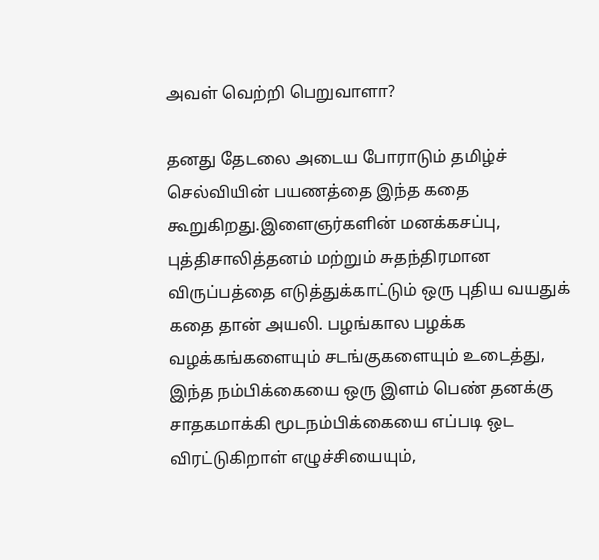அவள் வெற்றி பெறுவாளா?

தனது தேடலை அடைய போராடும் தமிழ்ச் செல்வியின் பயணத்தை இந்த கதை கூறுகிறது.இளைஞர்களின் மனக்கசப்பு, புத்திசாலித்தனம் மற்றும் சுதந்திரமான விருப்பத்தை எடுத்துக்காட்டும் ஒரு புதிய வயதுக் கதை தான் அயலி. பழங்கால பழக்க வழக்கங்களையும் சடங்குகளையும் உடைத்து, இந்த நம்பிக்கையை ஒரு இளம் பெண் தனக்கு சாதகமாக்கி மூடநம்பிக்கையை எப்படி ஒட விரட்டுகிறாள் எழுச்சியையும்,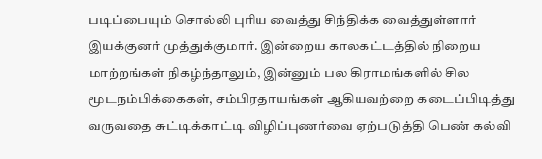படிப்பையும் சொல்லி புரிய வைத்து சிந்திக்க வைத்துள்ளார் இயக்குனர் முத்துக்குமார். இன்றைய காலகட்டத்தில் நிறைய மாற்றங்கள் நிகழ்ந்தாலும், இன்னும் பல கிராமங்களில் சில மூடநம்பிக்கைகள், சம்பிரதாயங்கள் ஆகியவற்றை கடைப்பிடித்து வருவதை சுட்டிக்காட்டி விழிப்புணர்வை ஏற்படுத்தி பெண் கல்வி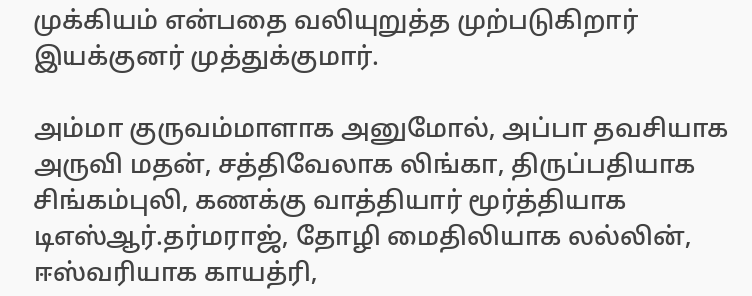முக்கியம் என்பதை வலியுறுத்த முற்படுகிறார் இயக்குனர் முத்துக்குமார்.

அம்மா குருவம்மாளாக அனுமோல், அப்பா தவசியாக அருவி மதன், சத்திவேலாக லிங்கா, திருப்பதியாக சிங்கம்புலி, கணக்கு வாத்தியார் மூர்த்தியாக டிஎஸ்ஆர்.தர்மராஜ், தோழி மைதிலியாக லல்லின், ஈஸ்வரியாக காயத்ரி,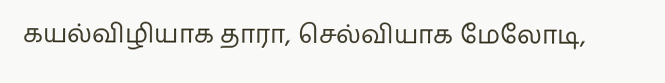கயல்விழியாக தாரா, செல்வியாக மேலோடி,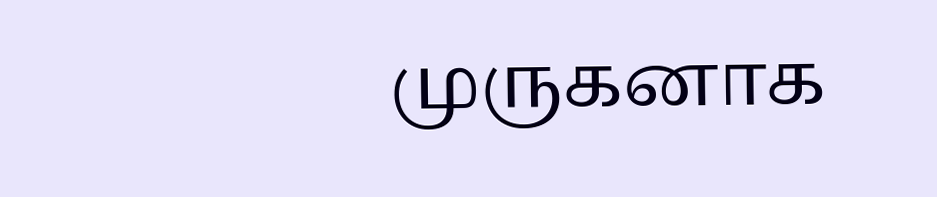முருகனாக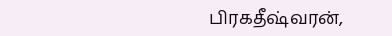பிரகதீஷ்வரன்,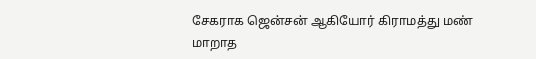சேகராக ஜென்சன் ஆகியோர் கிராமத்து மண் மாறாத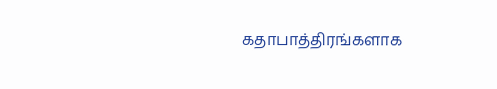கதாபாத்திரங்களாக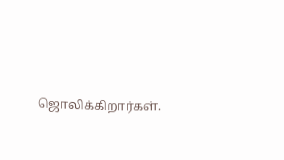ஜொலிக்கிறார்கள்.